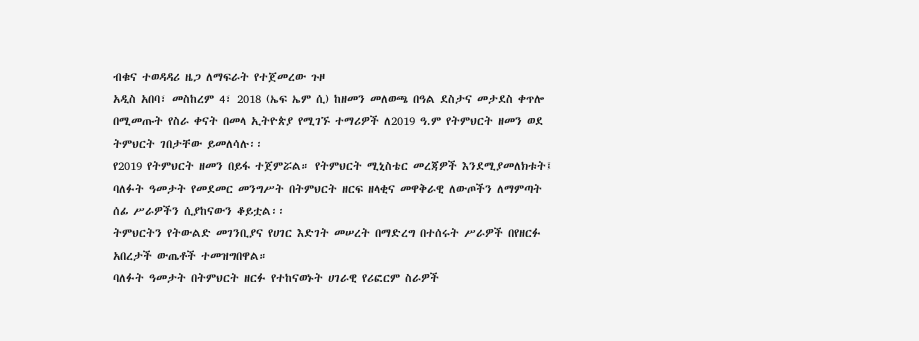ብቁና ተወዳዳሪ ዜጋ ለማፍራት የተጀመረው ጉዞ
አዲስ አበባ፣ መስከረም 4፣ 2018 (ኤፍ ኤም ሲ) ከዘመን መለወጫ በዓል ደስታና መታደስ ቀጥሎ በሚመጡት የስራ ቀናት በመላ ኢትዮጵያ የሚገኙ ተማሪዎች ለ2019 ዓ.ም የትምህርት ዘመን ወደ ትምህርት ገበታቸው ይመለሳሉ፡፡
የ2019 የትምህርት ዘመን በይፋ ተጀምሯል። የትምህርት ሚኒስቴር መረጃዎች እንደሚያመለክቱት፤ ባለፉት ዓመታት የመደመር መንግሥት በትምህርት ዘርፍ ዘላቂና መዋቅራዊ ለውጦችን ለማምጣት ሰፊ ሥራዎችን ሲያከናውን ቆይቷል፡፡
ትምህርትን የትውልድ መገንቢያና የሀገር እድገት መሠረት በማድረግ በተሰሩት ሥራዎች በየዘርፉ አበረታች ውጤቶች ተመዝግበዋል።
ባለፉት ዓመታት በትምህርት ዘርፉ የተከናወኑት ሀገራዊ የሪፎርም ስራዎች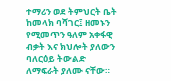ተማሪን ወደ ትምህርት ቤት ከመላክ ባሻገር፤ ዘመኑን የሚመጥን ዓለም አቀፋዊ ብቃት እና ክህሎት ያለውን ባለርዕይ ትውልድ ለማፍራት ያለሙ ናቸው።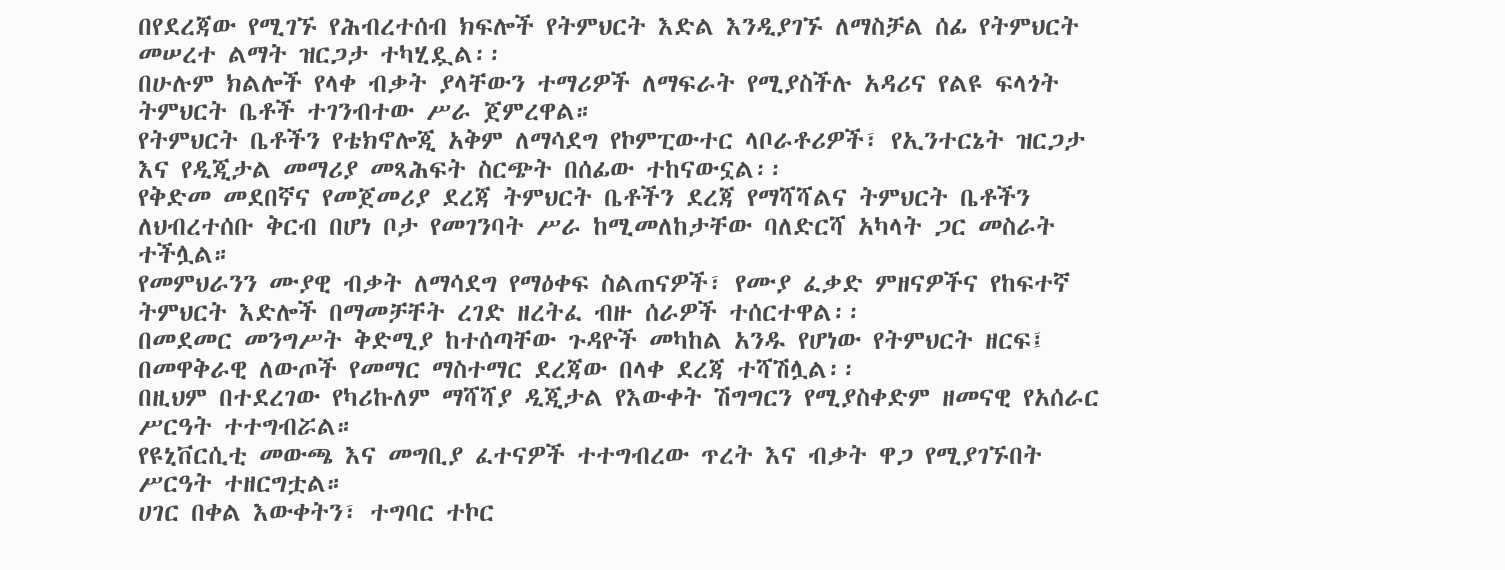በየደረጃው የሚገኙ የሕብረተሰብ ክፍሎች የትምህርት እድል እንዲያገኙ ለማስቻል ሰፊ የትምህርት መሠረተ ልማት ዝርጋታ ተካሂዷል፡፡
በሁሉም ክልሎች የላቀ ብቃት ያላቸውን ተማሪዎች ለማፍራት የሚያስችሉ አዳሪና የልዩ ፍላጎት ትምህርት ቤቶች ተገንብተው ሥራ ጀምረዋል።
የትምህርት ቤቶችን የቴክኖሎጂ አቅም ለማሳደግ የኮምፒውተር ላቦራቶሪዎች፣ የኢንተርኔት ዝርጋታ እና የዲጂታል መማሪያ መጻሕፍት ስርጭት በሰፊው ተከናውኗል፡፡
የቅድመ መደበኛና የመጀመሪያ ደረጃ ትምህርት ቤቶችን ደረጃ የማሻሻልና ትምህርት ቤቶችን ለህብረተሰቡ ቅርብ በሆነ ቦታ የመገንባት ሥራ ከሚመለከታቸው ባለድርሻ አካላት ጋር መስራት ተችሏል።
የመምህራንን ሙያዊ ብቃት ለማሳደግ የማዕቀፍ ስልጠናዎች፣ የሙያ ፈቃድ ምዘናዎችና የከፍተኛ ትምህርት እድሎች በማመቻቸት ረገድ ዘረትፈ ብዙ ሰራዎች ተሰርተዋል፡፡
በመደመር መንግሥት ቅድሚያ ከተሰጣቸው ጉዳዮች መካከል አንዱ የሆነው የትምህርት ዘርፍ፤ በመዋቅራዊ ለውጦች የመማር ማስተማር ደረጃው በላቀ ደረጃ ተሻሽሏል፡፡
በዚህም በተደረገው የካሪኩለም ማሻሻያ ዲጂታል የእውቀት ሽግግርን የሚያስቀድም ዘመናዊ የአሰራር ሥርዓት ተተግብሯል።
የዩኒቨርሲቲ መውጫ እና መግቢያ ፈተናዎች ተተግብረው ጥረት እና ብቃት ዋጋ የሚያገኙበት ሥርዓት ተዘርግቷል።
ሀገር በቀል እውቀትን፣ ተግባር ተኮር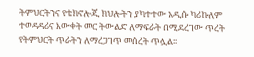ትምህርትንና የቴክኖሎጂ ክህሎትን ያካተተው አዲሱ ካሪኩለም ተወዳዳሪና እውቀት መር ትውልድ ለማፍራት በሚደረገው ጥረት የትምህርት ጥራትን ለማረጋገጥ መሰረት ጥሏል፡፡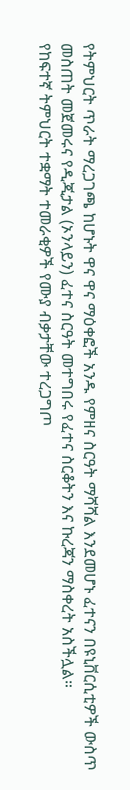የትምህርት ጥራት ማረጋገጫ ከሆኑት ዋና ዋና ማዕቀፎች አንዱ የምዘና ስርዓት ማሻሻል እንደመሆኑ ፈተናን በዩኒቨርሲቲዎች ውስጥ መስጠት መጀመሩና የዲጂታል (ኦንላይን) ፈተና ስርዓት መተግበሩ የፈተና ስርቆትን እና ኩረጃን ማስቀረት አስችሏል።
የከፍተኛ ትምህርት ተቋማት ተመራቂዎች የሙያ ብቃታቸው ተረጋግጦ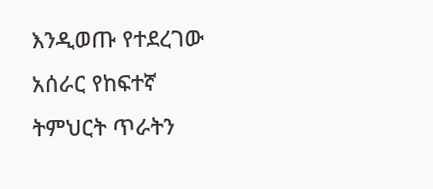እንዲወጡ የተደረገው አሰራር የከፍተኛ ትምህርት ጥራትን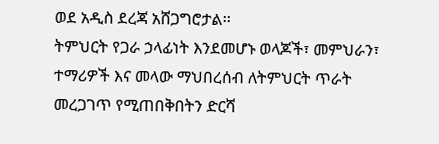ወደ አዲስ ደረጃ አሸጋግሮታል፡፡
ትምህርት የጋራ ኃላፊነት እንደመሆኑ ወላጆች፣ መምህራን፣ ተማሪዎች እና መላው ማህበረሰብ ለትምህርት ጥራት መረጋገጥ የሚጠበቅበትን ድርሻ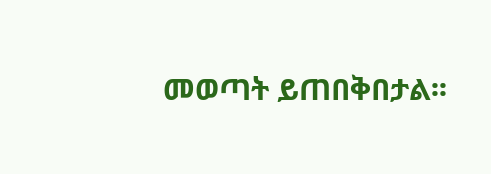መወጣት ይጠበቅበታል፡፡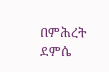በምሕረት ደምሴ